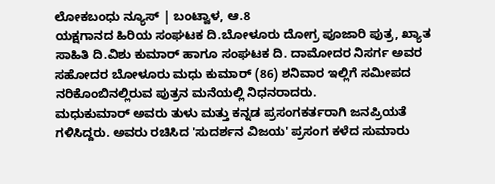ಲೋಕಬಂಧು ನ್ಯೂಸ್ | ಬಂಟ್ವಾಳ, ಆ.8
ಯಕ್ಷಗಾನದ ಹಿರಿಯ ಸಂಘಟಕ ದಿ.ಬೋಳೂರು ದೋಗ್ರ ಪೂಜಾರಿ ಪುತ್ರ, ಖ್ಯಾತ ಸಾಹಿತಿ ದಿ.ವಿಶು ಕುಮಾರ್ ಹಾಗೂ ಸಂಘಟಕ ದಿ. ದಾಮೋದರ ನಿಸರ್ಗ ಅವರ ಸಹೋದರ ಬೋಳೂರು ಮಧು ಕುಮಾರ್ (86) ಶನಿವಾರ ಇಲ್ಲಿಗೆ ಸಮೀಪದ ನರಿಕೊಂಬಿನಲ್ಲಿರುವ ಪುತ್ರನ ಮನೆಯಲ್ಲಿ ನಿಧನರಾದರು.
ಮಧುಕುಮಾರ್ ಅವರು ತುಳು ಮತ್ತು ಕನ್ನಡ ಪ್ರಸಂಗಕರ್ತರಾಗಿ ಜನಪ್ರಿಯತೆ ಗಳಿಸಿದ್ದರು. ಅವರು ರಚಿಸಿದ 'ಸುದರ್ಶನ ವಿಜಯ' ಪ್ರಸಂಗ ಕಳೆದ ಸುಮಾರು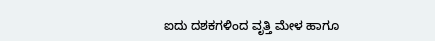ಐದು ದಶಕಗಳಿಂದ ವೃತ್ತಿ ಮೇಳ ಹಾಗೂ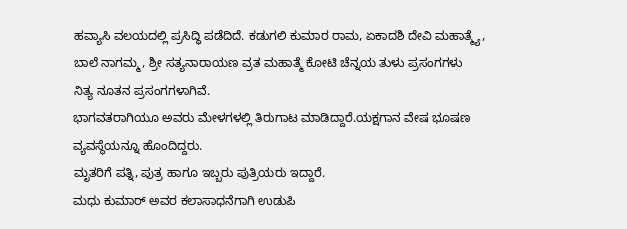ಹವ್ಯಾಸಿ ವಲಯದಲ್ಲಿ ಪ್ರಸಿದ್ಧಿ ಪಡೆದಿದೆ. ಕಡುಗಲಿ ಕುಮಾರ ರಾಮ, ಏಕಾದಶಿ ದೇವಿ ಮಹಾತ್ಮ್ಯೆ, ಬಾಲೆ ನಾಗಮ್ಮ, ಶ್ರೀ ಸತ್ಯನಾರಾಯಣ ವ್ರತ ಮಹಾತ್ಮೆ ಕೋಟಿ ಚೆನ್ನಯ ತುಳು ಪ್ರಸಂಗಗಳು ನಿತ್ಯ ನೂತನ ಪ್ರಸಂಗಗಳಾಗಿವೆ.
ಭಾಗವತರಾಗಿಯೂ ಅವರು ಮೇಳಗಳಲ್ಲಿ ತಿರುಗಾಟ ಮಾಡಿದ್ದಾರೆ.ಯಕ್ಷಗಾನ ವೇಷ ಭೂಷಣ ವ್ಯವಸ್ಥೆಯನ್ನೂ ಹೊಂದಿದ್ದರು.
ಮೃತರಿಗೆ ಪತ್ನಿ, ಪುತ್ರ ಹಾಗೂ ಇಬ್ಬರು ಪುತ್ರಿಯರು ಇದ್ದಾರೆ.
ಮಧು ಕುಮಾರ್ ಅವರ ಕಲಾಸಾಧನೆಗಾಗಿ ಉಡುಪಿ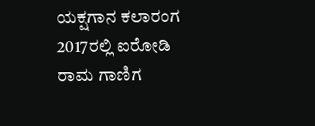ಯಕ್ಷಗಾನ ಕಲಾರಂಗ 2017ರಲ್ಲಿ ಐರೋಡಿ ರಾಮ ಗಾಣಿಗ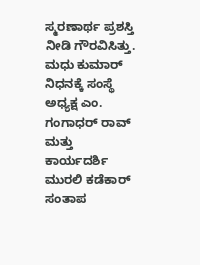ಸ್ಮರಣಾರ್ಥ ಪ್ರಶಸ್ತಿ ನೀಡಿ ಗೌರವಿಸಿತ್ತು.
ಮಧು ಕುಮಾರ್ ನಿಧನಕ್ಕೆ ಸಂಸ್ಥೆ ಅಧ್ಯಕ್ಷ ಎಂ. ಗಂಗಾಧರ್ ರಾವ್ ಮತ್ತು ಕಾರ್ಯದರ್ಶಿ ಮುರಲಿ ಕಡೆಕಾರ್ ಸಂತಾಪ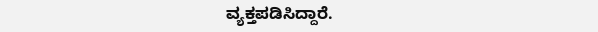ವ್ಯಕ್ತಪಡಿಸಿದ್ದಾರೆ.